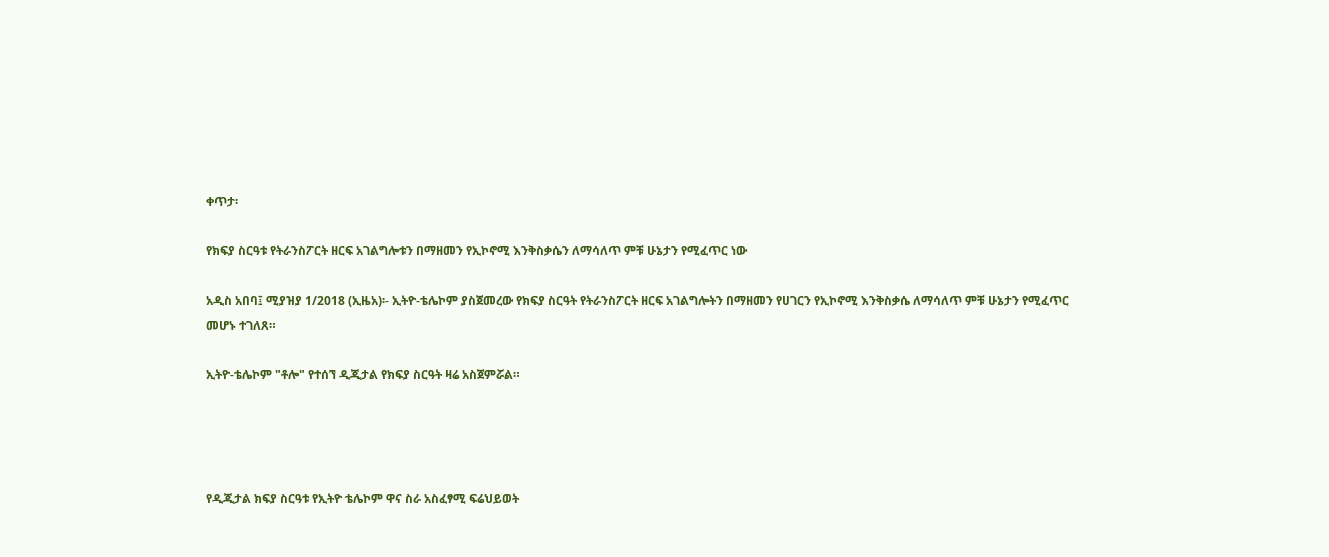ቀጥታ፡

የክፍያ ስርዓቱ የትራንስፖርት ዘርፍ አገልግሎቱን በማዘመን የኢኮኖሚ እንቅስቃሴን ለማሳለጥ ምቹ ሁኔታን የሚፈጥር ነው

አዲስ አበባ፤ ሚያዝያ 1/2018 (ኢዜአ)፡- ኢትዮ-ቴሌኮም ያስጀመረው የክፍያ ስርዓት የትራንስፖርት ዘርፍ አገልግሎትን በማዘመን የሀገርን የኢኮኖሚ እንቅስቃሴ ለማሳለጥ ምቹ ሁኔታን የሚፈጥር መሆኑ ተገለጸ።

ኢትዮ-ቴሌኮም "ቶሎ" የተሰኘ ዲጂታል የክፍያ ስርዓት ዛሬ አስጀምሯል።




የዲጂታል ክፍያ ስርዓቱ የኢትዮ ቴሌኮም ዋና ስራ አስፈፃሚ ፍሬህይወት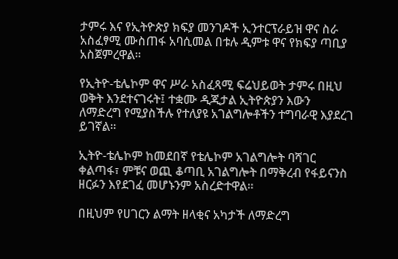ታምሩ እና የኢትዮጵያ ክፍያ መንገዶች ኢንተርፕራይዝ ዋና ስራ አስፈፃሚ ሙስጠፋ አባሲመል በቱሉ ዲምቱ ዋና የክፍያ ጣቢያ አስጀምረዋል።

የኢትዮ-ቴሌኮም ዋና ሥራ አስፈጻሚ ፍሬህይወት ታምሩ በዚህ ወቅት እንደተናገሩት፤ ተቋሙ ዲጂታል ኢትዮጵያን እውን ለማድረግ የሚያስችሉ የተለያዩ አገልግሎቶችን ተግባራዊ እያደረገ ይገኛል።

ኢትዮ-ቴሌኮም ከመደበኛ የቴሌኮም አገልግሎት ባሻገር ቀልጣፋ፣ ምቹና ወጪ ቆጣቢ አገልግሎት በማቅረብ የፋይናንስ ዘርፉን እየደገፈ መሆኑንም አስረድተዋል።

በዚህም የሀገርን ልማት ዘላቂና አካታች ለማድረግ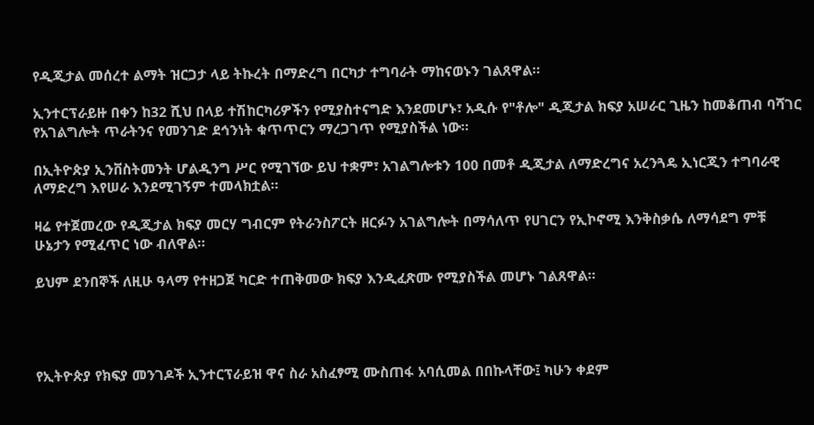የዲጂታል መሰረተ ልማት ዝርጋታ ላይ ትኩረት በማድረግ በርካታ ተግባራት ማከናወኑን ገልጸዋል።

ኢንተርፕራይዙ በቀን ከ32 ሺህ በላይ ተሽከርካሪዎችን የሚያስተናግድ እንደመሆኑ፣ አዲሱ የ"ቶሎ" ዲጂታል ክፍያ አሠራር ጊዜን ከመቆጠብ ባሻገር የአገልግሎት ጥራትንና የመንገድ ደኅንነት ቁጥጥርን ማረጋገጥ የሚያስችል ነው።

በኢትዮጵያ ኢንቨስትመንት ሆልዲንግ ሥር የሚገኘው ይህ ተቋም፣ አገልግሎቱን 100 በመቶ ዲጂታል ለማድረግና አረንጓዴ ኢነርጂን ተግባራዊ ለማድረግ እየሠራ እንደሚገኝም ተመላክቷል።

ዛሬ የተጀመረው የዲጂታል ክፍያ መርሃ ግብርም የትራንስፖርት ዘርፉን አገልግሎት በማሳለጥ የሀገርን የኢኮኖሚ እንቅስቃሴ ለማሳደግ ምቹ ሁኔታን የሚፈጥር ነው ብለዋል።

ይህም ደንበኞች ለዚሁ ዓላማ የተዘጋጀ ካርድ ተጠቅመው ክፍያ እንዲፈጽሙ የሚያስችል መሆኑ ገልጸዋል።




የኢትዮጵያ የክፍያ መንገዶች ኢንተርፕራይዝ ዋና ስራ አስፈፃሚ ሙስጠፋ አባሲመል በበኩላቸው፤ ካሁን ቀደም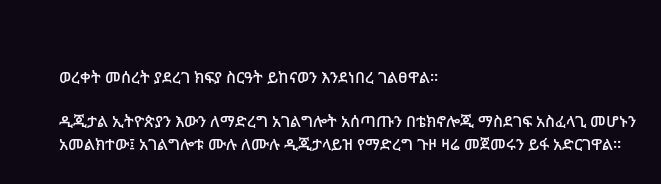ወረቀት መሰረት ያደረገ ክፍያ ስርዓት ይከናወን እንደነበረ ገልፀዋል።

ዲጂታል ኢትዮጵያን እውን ለማድረግ አገልግሎት አሰጣጡን በቴክኖሎጂ ማስደገፍ አስፈላጊ መሆኑን አመልክተው፤ አገልግሎቱ ሙሉ ለሙሉ ዲጂታላይዝ የማድረግ ጉዞ ዛሬ መጀመሩን ይፋ አድርገዋል።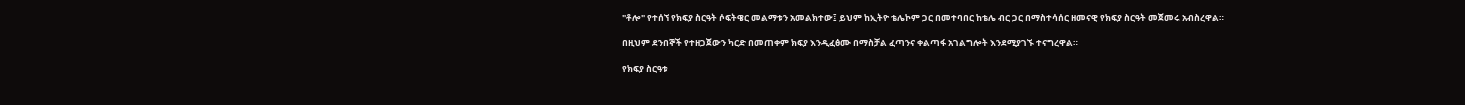"ቶሎ" የተሰኘ የክፍያ ስርዓት ሶፍትዌር መልማቱን አመልክተው፤ ይህም ከኢትዮ ቴሌኮም ጋር በመተባበር ከቴሌ ብር ጋር በማስተሳሰር ዘመናዊ የክፍያ ስርዓት መጀመሩ አብስረዋል።

በዚህም ደንበኞች የተዘጋጀውን ካርድ በመጠቀም ክፍያ እንዲፈፅሙ በማስቻል ፈጣንና ቀልጣፋ አገልግሎት እንደሚያገኙ ተናግረዋል።

የክፍያ ስርዓቱ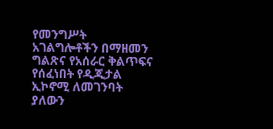የመንግሥት አገልግሎቶችን በማዘመን ግልጽና የአሰራር ቅልጥፍና የሰፈነበት የዲጂታል ኢኮኖሚ ለመገንባት ያለውን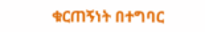ቁርጠኝነት በተግባር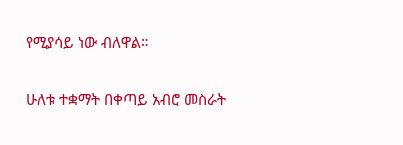የሚያሳይ ነው ብለዋል።

ሁለቱ ተቋማት በቀጣይ አብሮ መስራት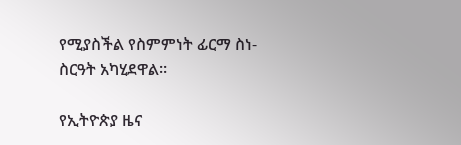የሚያስችል የስምምነት ፊርማ ስነ-ስርዓት አካሂደዋል።

የኢትዮጵያ ዜና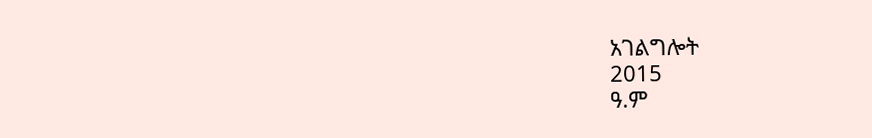አገልግሎት
2015
ዓ.ም